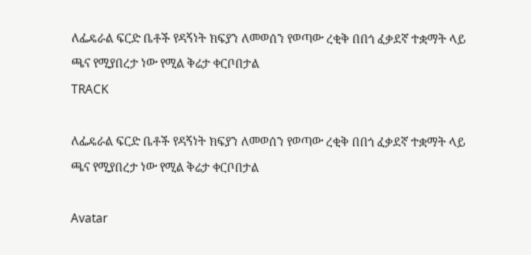ለፌዴራል ፍርድ ቤቶች የዳኝነት ክፍያን ለመወሰን የወጣው ረቂቅ በበጎ ፈቃደኛ ተቋማት ላይ ጫና የሚያበረታ ነው የሚል ቅሬታ ቀርቦበታል
TRACK

ለፌዴራል ፍርድ ቤቶች የዳኝነት ክፍያን ለመወሰን የወጣው ረቂቅ በበጎ ፈቃደኛ ተቋማት ላይ ጫና የሚያበረታ ነው የሚል ቅሬታ ቀርቦበታል

Avatar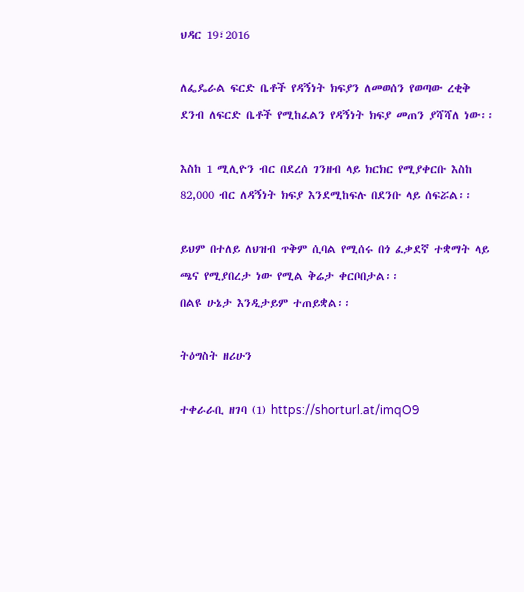ህዳር 19፣2016

ለፌዴራል ፍርድ ቤቶች የዳኝነት ክፍያን ለመወሰን የወጣው ረቂቅ ደንብ ለፍርድ ቤቶች የሚከፈልን የዳኝነት ክፍያ መጠን ያሻሻለ ነው፡፡

እስከ 1 ሚሊዮን ብር በደረሰ ገንዘብ ላይ ክርክር የሚያቀርቡ እስከ 82,000 ብር ለዳኝነት ክፍያ እንደሚከፍሉ በደንቡ ላይ ሰፍሯል፡፡

ይህም በተለይ ለህዝብ ጥቅም ሲባል የሚሰሩ በጎ ፈቃደኛ ተቋማት ላይ ጫና የሚያበረታ ነው የሚል ቅሬታ ቀርቦበታል፡፡
በልዩ ሁኔታ እንዲታይም ተጠይቋል፡፡

ትዕግስት ዘሪሁን

ተቀራራቢ ዘገባ (1) https://shorturl.at/imqO9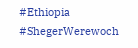#Ethiopia #ShegerWerewoch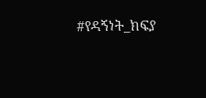#የዳኝነት_ክፍያ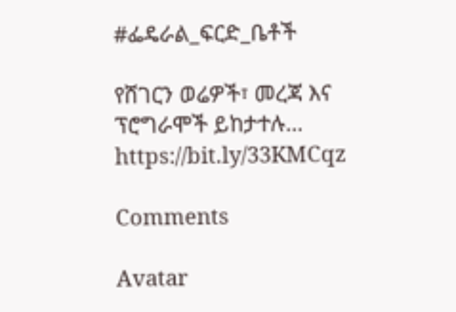#ፌዴራል_ፍርድ_ቤቶች

የሸገርን ወሬዎች፣ መረጃ እና ፕሮግራሞች ይከታተሉ… https://bit.ly/33KMCqz

Comments

Avatar